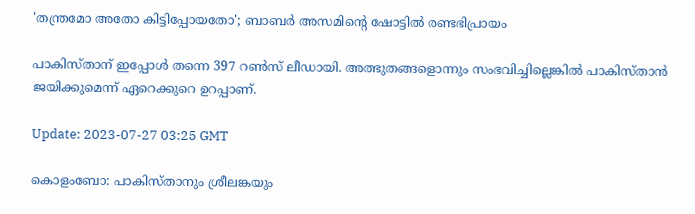'തന്ത്രമോ അതോ കിട്ടിപ്പോയതോ'; ബാബർ അസമിന്റെ ഷോട്ടിൽ രണ്ടഭിപ്രായം

പാകിസ്താന് ഇപ്പോൾ തന്നെ 397 റൺസ് ലീഡായി. അത്ഭുതങ്ങളൊന്നും സംഭവിച്ചില്ലെങ്കിൽ പാകിസ്താൻ ജയിക്കുമെന്ന് ഏറെക്കുറെ ഉറപ്പാണ്.

Update: 2023-07-27 03:25 GMT

കൊളംബോ: പാകിസ്താനും ശ്രീലങ്കയും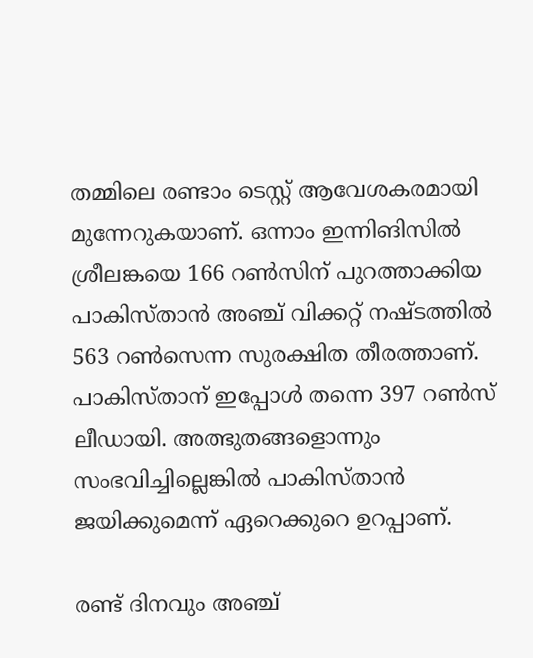തമ്മിലെ രണ്ടാം ടെസ്റ്റ് ആവേശകരമായി മുന്നേറുകയാണ്. ഒന്നാം ഇന്നിങിസിൽ ശ്രീലങ്കയെ 166 റൺസിന് പുറത്താക്കിയ പാകിസ്താൻ അഞ്ച് വിക്കറ്റ് നഷ്ടത്തിൽ 563 റൺസെന്ന സുരക്ഷിത തീരത്താണ്. പാകിസ്താന് ഇപ്പോൾ തന്നെ 397 റൺസ് ലീഡായി. അത്ഭുതങ്ങളൊന്നും സംഭവിച്ചില്ലെങ്കിൽ പാകിസ്താൻ ജയിക്കുമെന്ന് ഏറെക്കുറെ ഉറപ്പാണ്.

രണ്ട് ദിനവും അഞ്ച്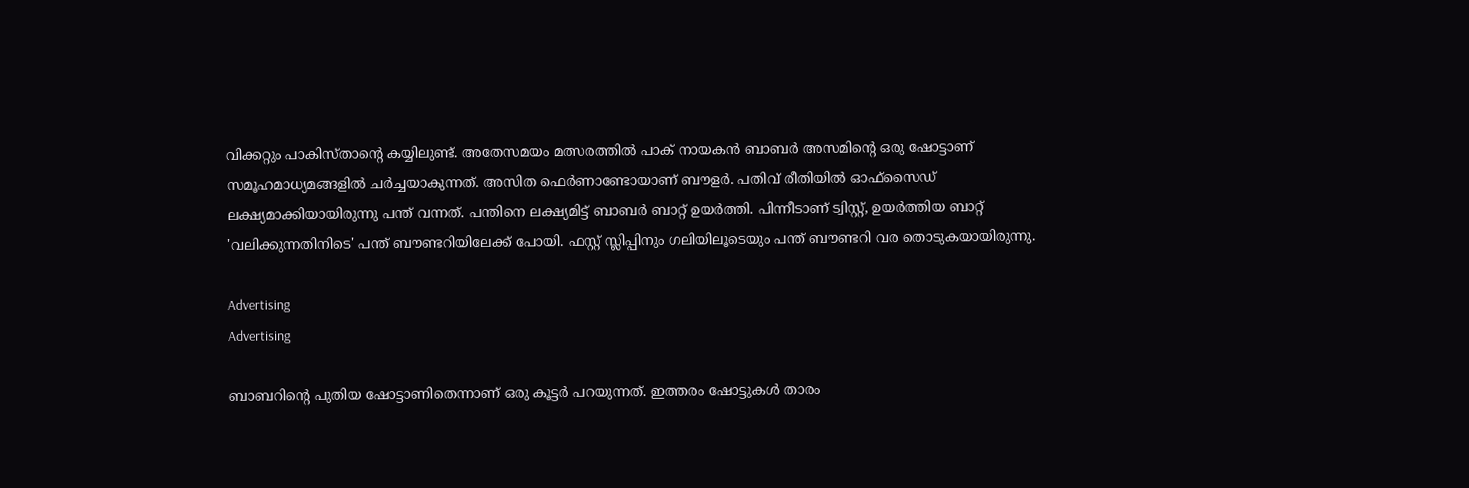വിക്കറ്റും പാകിസ്താന്റെ കയ്യിലുണ്ട്. അതേസമയം മത്സരത്തിൽ പാക് നായകൻ ബാബർ അസമിന്റെ ഒരു ഷോട്ടാണ് സമൂഹമാധ്യമങ്ങളിൽ ചർച്ചയാകുന്നത്. അസിത ഫെർണാണ്ടോയാണ് ബൗളർ. പതിവ് രീതിയിൽ ഓഫ്‌സൈഡ് ലക്ഷ്യമാക്കിയായിരുന്നു പന്ത് വന്നത്. പന്തിനെ ലക്ഷ്യമിട്ട് ബാബർ ബാറ്റ് ഉയർത്തി. പിന്നീടാണ് ട്വിസ്റ്റ്, ഉയർത്തിയ ബാറ്റ് 'വലിക്കുന്നതിനിടെ' പന്ത് ബൗണ്ടറിയിലേക്ക് പോയി. ഫസ്റ്റ് സ്ലിപ്പിനും ഗലിയിലൂടെയും പന്ത് ബൗണ്ടറി വര തൊടുകയായിരുന്നു.

Advertising
Advertising

ബാബറിന്റെ പുതിയ ഷോട്ടാണിതെന്നാണ് ഒരു കൂട്ടർ പറയുന്നത്. ഇത്തരം ഷോട്ടുകൾ താരം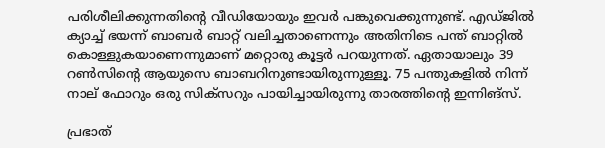പരിശീലിക്കുന്നതിന്റെ വീഡിയോയും ഇവര്‍ പങ്കുവെക്കുന്നുണ്ട്. എഡ്ജിൽ ക്യാച്ച് ഭയന്ന് ബാബർ ബാറ്റ് വലിച്ചതാണെന്നും അതിനിടെ പന്ത് ബാറ്റിൽ കൊള്ളുകയാണെന്നുമാണ് മറ്റൊരു കൂട്ടർ പറയുന്നത്. ഏതായാലും 39 റൺസിന്റെ ആയുസെ ബാബറിനുണ്ടായിരുന്നുള്ളൂ. 75 പന്തുകളിൽ നിന്ന് നാല് ഫോറും ഒരു സിക്‌സറും പായിച്ചായിരുന്നു താരത്തിന്റെ ഇന്നിങ്‌സ്.

പ്രഭാത്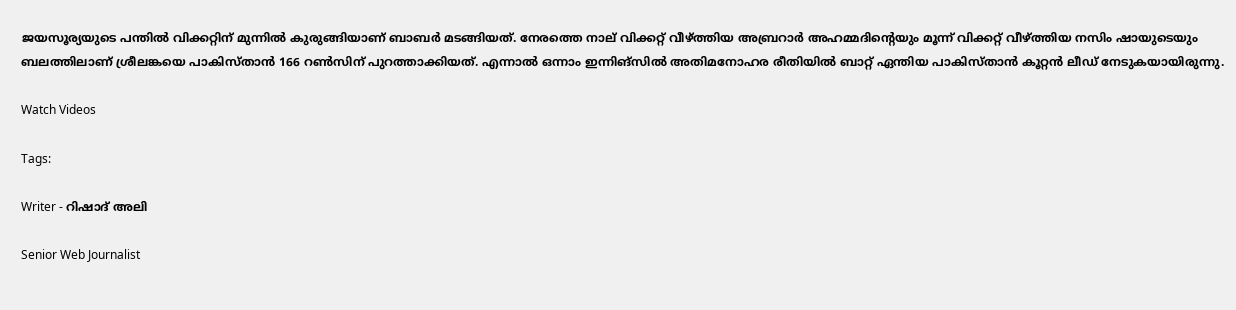ജയസൂര്യയുടെ പന്തിൽ വിക്കറ്റിന് മുന്നിൽ കുരുങ്ങിയാണ് ബാബര്‍ മടങ്ങിയത്. നേരത്തെ നാല് വിക്കറ്റ് വീഴ്ത്തിയ അബ്രറാർ അഹമ്മദിന്റെയും മൂന്ന് വിക്കറ്റ് വീഴ്ത്തിയ നസിം ഷായുടെയും ബലത്തിലാണ് ശ്രീലങ്കയെ പാകിസ്താൻ 166 റൺസിന് പുറത്താക്കിയത്. എന്നാൽ ഒന്നാം ഇന്നിങ്‌സിൽ അതിമനോഹര രീതിയിൽ ബാറ്റ് ഏന്തിയ പാകിസ്താൻ കൂറ്റൻ ലീഡ് നേടുകയായിരുന്നു.

Watch Videos

Tags:

Writer - റിഷാദ് അലി

Senior Web Journalist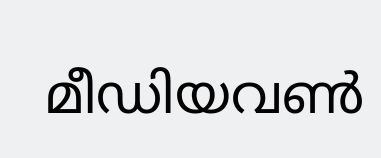മീഡിയവൺ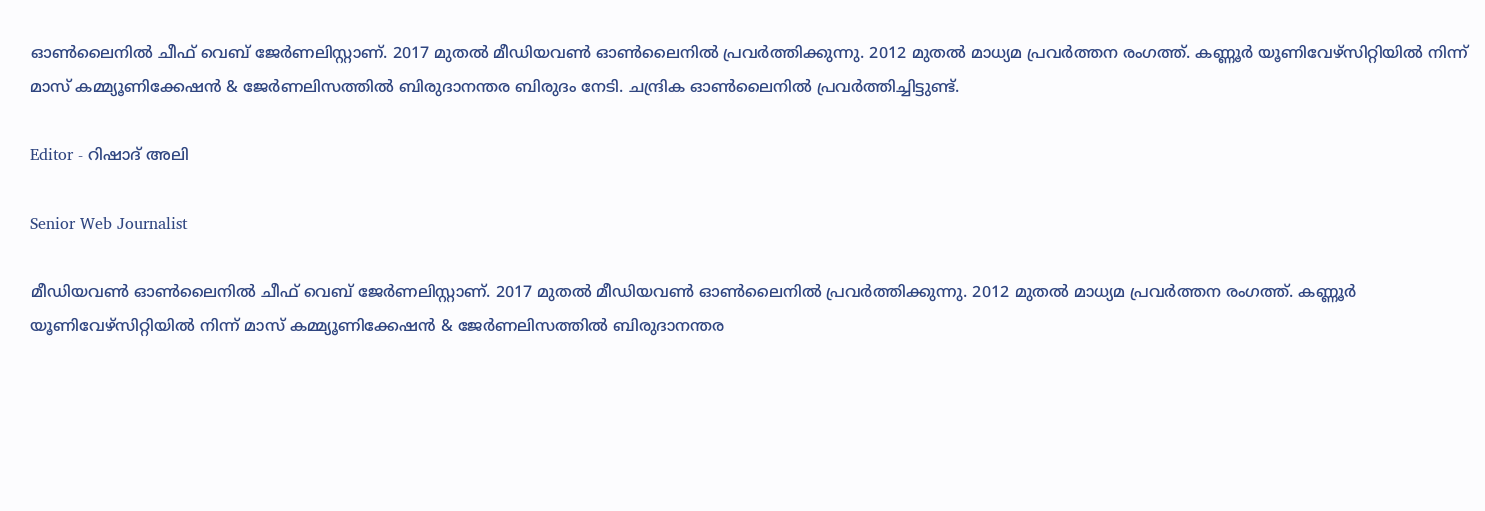ഓൺലൈനിൽ ചീഫ് വെബ് ജേർണലിസ്റ്റാണ്. 2017 മുതൽ മീഡിയവൺ ഓൺലൈനിൽ പ്രവർത്തിക്കുന്നു. 2012 മുതൽ മാധ്യമ പ്രവർത്തന രംഗത്ത്. കണ്ണൂര്‍ യൂണിവേഴ്‌സിറ്റിയിൽ നിന്ന് മാസ് കമ്മ്യൂണിക്കേഷന്‍ & ജേര്‍ണലിസത്തില്‍ ബിരുദാനന്തര ബിരുദം നേടി. ചന്ദ്രിക ഓണ്‍ലൈനില്‍ പ്രവര്‍ത്തിച്ചിട്ടുണ്ട്.

Editor - റിഷാദ് അലി

Senior Web Journalist

മീഡിയവൺ ഓൺലൈനിൽ ചീഫ് വെബ് ജേർണലിസ്റ്റാണ്. 2017 മുതൽ മീഡിയവൺ ഓൺലൈനിൽ പ്രവർത്തിക്കുന്നു. 2012 മുതൽ മാധ്യമ പ്രവർത്തന രംഗത്ത്. കണ്ണൂര്‍ യൂണിവേഴ്‌സിറ്റിയിൽ നിന്ന് മാസ് കമ്മ്യൂണിക്കേഷന്‍ & ജേര്‍ണലിസത്തില്‍ ബിരുദാനന്തര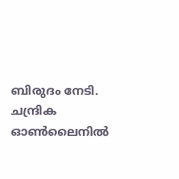ബിരുദം നേടി. ചന്ദ്രിക ഓണ്‍ലൈനില്‍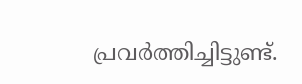പ്രവര്‍ത്തിച്ചിട്ടുണ്ട്.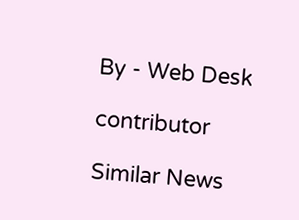By - Web Desk

contributor

Similar News